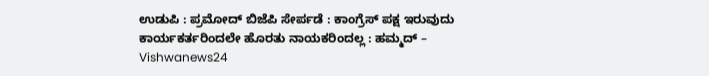ಉಡುಪಿ : ಪ್ರಮೋದ್‌ ಬಿಜೆಪಿ ಸೇರ್ಪಡೆ : ಕಾಂಗ್ರೆಸ್ ಪಕ್ಷ ಇರುವುದು ಕಾರ್ಯಕರ್ತರಿಂದಲೇ ಹೊರತು ನಾಯಕರಿಂದಲ್ಲ : ಹಮ್ಮದ್‌ – Vishwanews24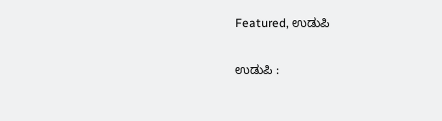Featured, ಉಡುಪಿ

ಉಡುಪಿ :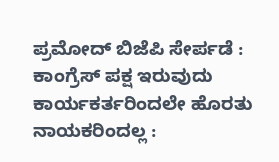ಪ್ರಮೋದ್‌ ಬಿಜೆಪಿ ಸೇರ್ಪಡೆ : ಕಾಂಗ್ರೆಸ್ ಪಕ್ಷ ಇರುವುದು ಕಾರ್ಯಕರ್ತರಿಂದಲೇ ಹೊರತು ನಾಯಕರಿಂದಲ್ಲ :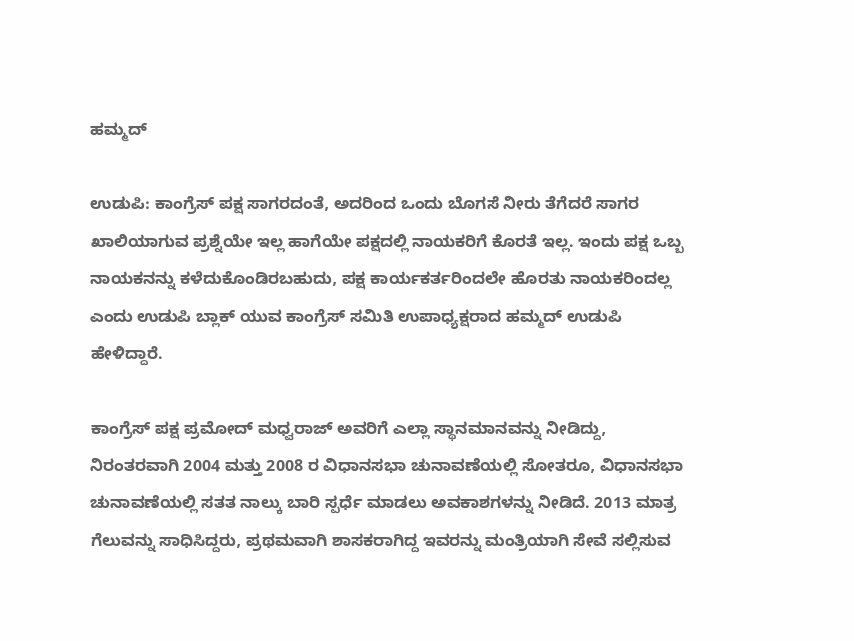ಹಮ್ಮದ್‌

ಉಡುಪಿ: ಕಾಂಗ್ರೆಸ್‌ ಪಕ್ಷ ಸಾಗರದಂತೆ, ಅದರಿಂದ ಒಂದು ಬೊಗಸೆ ನೀರು ತೆಗೆದರೆ ಸಾಗರ ಖಾಲಿಯಾಗುವ ಪ್ರಶ್ನೆಯೇ ಇಲ್ಲ ಹಾಗೆಯೇ ಪಕ್ಷದಲ್ಲಿ ನಾಯಕರಿಗೆ ಕೊರತೆ ಇಲ್ಲ. ಇಂದು ಪಕ್ಷ ಒಬ್ಬ ನಾಯಕನನ್ನು ಕಳೆದುಕೊಂಡಿರಬಹುದು, ಪಕ್ಷ ಕಾರ್ಯಕರ್ತರಿಂದಲೇ ಹೊರತು ನಾಯಕರಿಂದಲ್ಲ ಎಂದು ಉಡುಪಿ ಬ್ಲಾಕ್‌ ಯುವ ಕಾಂಗ್ರೆಸ್‌ ಸಮಿತಿ ಉಪಾಧ್ಯಕ್ಷರಾದ ಹಮ್ಮದ್‌ ಉಡುಪಿ ಹೇಳಿದ್ದಾರೆ.

ಕಾಂಗ್ರೆಸ್ ಪಕ್ಷ ಪ್ರಮೋದ್ ಮಧ್ವರಾಜ್ ಅವರಿಗೆ ಎಲ್ಲಾ ಸ್ಥಾನಮಾನವನ್ನು ನೀಡಿದ್ದು, ನಿರಂತರವಾಗಿ 2004 ಮತ್ತು 2008 ರ ವಿಧಾನಸಭಾ ಚುನಾವಣೆಯಲ್ಲಿ ಸೋತರೂ, ವಿಧಾನಸಭಾ ಚುನಾವಣೆಯಲ್ಲಿ ಸತತ ನಾಲ್ಕು ಬಾರಿ ಸ್ಪರ್ಧೆ ಮಾಡಲು ಅವಕಾಶಗಳನ್ನು ನೀಡಿದೆ. 2013 ಮಾತ್ರ ಗೆಲುವನ್ನು ಸಾಧಿಸಿದ್ದರು, ಪ್ರಥಮವಾಗಿ ಶಾಸಕರಾಗಿದ್ದ ಇವರನ್ನು ಮಂತ್ರಿಯಾಗಿ ಸೇವೆ ಸಲ್ಲಿಸುವ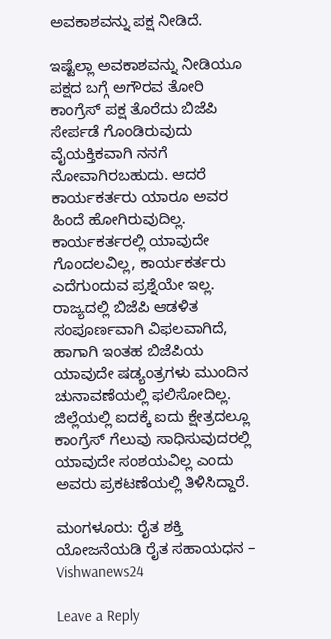ಅವಕಾಶವನ್ನು ಪಕ್ಷ ನೀಡಿದೆ.

ಇಷ್ಟೆಲ್ಲಾ ಅವಕಾಶವನ್ನು ನೀಡಿಯೂ ಪಕ್ಷದ ಬಗ್ಗೆ ಅಗೌರವ ತೋರಿ ಕಾಂಗ್ರೆಸ್ ಪಕ್ಷ ತೊರೆದು ಬಿಜೆಪಿ ಸೇರ್ಪಡೆ ಗೊಂಡಿರುವುದು ವೈಯಕ್ತಿಕವಾಗಿ ನನಗೆ ನೋವಾಗಿರಬಹುದು. ಆದರೆ ಕಾರ್ಯಕರ್ತರು ಯಾರೂ ಅವರ ಹಿಂದೆ ಹೋಗಿರುವುದಿಲ್ಲ. ಕಾರ್ಯಕರ್ತರಲ್ಲಿ ಯಾವುದೇ ಗೊಂದಲವಿಲ್ಲ, ಕಾರ್ಯಕರ್ತರು ಎದೆಗುಂದುವ ಪ್ರಶ್ನೆಯೇ ಇಲ್ಲ. ರಾಜ್ಯದಲ್ಲಿ ಬಿಜೆಪಿ ಆಡಳಿತ ಸಂಪೂರ್ಣವಾಗಿ ವಿಫಲವಾಗಿದೆ, ಹಾಗಾಗಿ ಇಂತಹ ಬಿಜೆಪಿಯ ಯಾವುದೇ ಷಡ್ಯಂತ್ರಗಳು ಮುಂದಿನ ಚುನಾವಣೆಯಲ್ಲಿ ಫಲಿಸೋದಿಲ್ಲ. ಜಿಲ್ಲೆಯಲ್ಲಿ ಐದಕ್ಕೆ ಐದು ಕ್ಷೇತ್ರದಲ್ಲೂ ಕಾಂಗ್ರೆಸ್ ಗೆಲುವು ಸಾಧಿಸುವುದರಲ್ಲಿ ಯಾವುದೇ ಸಂಶಯವಿಲ್ಲ ಎಂದು ಅವರು ಪ್ರಕಟಣೆಯಲ್ಲಿ ತಿಳಿಸಿದ್ದಾರೆ.

ಮಂಗಳೂರು: ರೈತ ಶಕ್ತಿ ಯೋಜನೆಯಡಿ ರೈತ ಸಹಾಯಧನ – Vishwanews24

Leave a Reply